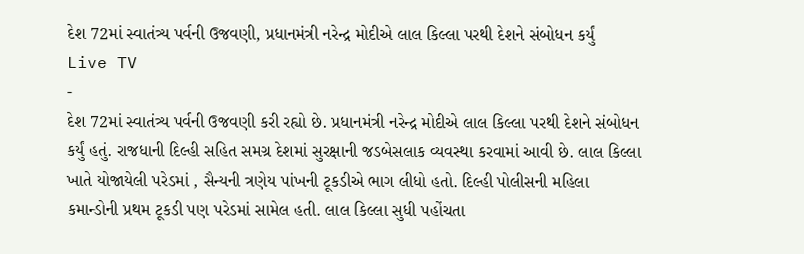દેશ 72માં સ્વાતંત્ર્ય પર્વની ઉજવણી, પ્રધાનમંત્રી નરેન્દ્ર મોદીએ લાલ કિલ્લા પરથી દેશને સંબોધન કર્યું
Live TV
-
દેશ 72માં સ્વાતંત્ર્ય પર્વની ઉજવણી કરી રહ્યો છે. પ્રધાનમંત્રી નરેન્દ્ર મોદીએ લાલ કિલ્લા પરથી દેશને સંબોધન કર્યું હતું. રાજધાની દિલ્હી સહિત સમગ્ર દેશમાં સુરક્ષાની જડબેસલાક વ્યવસ્થા કરવામાં આવી છે. લાલ કિલ્લા ખાતે યોજાયેલી પરેડમાં , સૈન્યની ત્રણેય પાંખની ટૂકડીએ ભાગ લીધો હતો. દિલ્હી પોલીસની મહિલા કમાન્ડોની પ્રથમ ટૂકડી પણ પરેડમાં સામેલ હતી. લાલ કિલ્લા સુધી પહોંચતા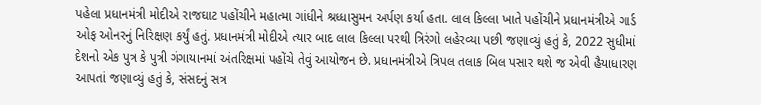પહેલા પ્રધાનમંત્રી મોદીએ રાજઘાટ પહોંચીને મહાત્મા ગાંધીને શ્રધ્ધાસુમન અર્પણ કર્યા હતા. લાલ કિલ્લા ખાતે પહોંચીને પ્રધાનમંત્રીએ ગાર્ડ ઓફ ઓનરનું નિરિક્ષણ કર્યું હતું. પ્રધાનમંત્રી મોદીએ ત્યાર બાદ લાલ કિલ્લા પરથી ત્રિરંગો લહેરવ્યા પછી જણાવ્યું હતું કે, 2022 સુધીમાં દેશનો એક પુત્ર કે પુત્રી ગંગાયાનમાં અંતરિક્ષમાં પહોંચે તેવું આયોજન છે. પ્રધાનમંત્રીએ ત્રિપલ તલાક બિલ પસાર થશે જ એવી હૈયાધારણ આપતાં જણાવ્યું હતું કે, સંસદનું સત્ર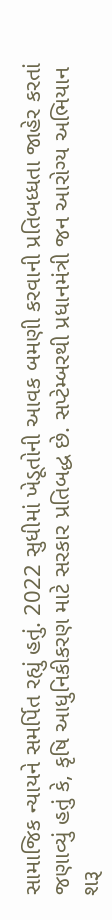સામાજિક ન્યાયને સમર્પિત રહ્યું હતું. 2022 સુધીમાં ખેડૂતોની આવક બમણી કરવાની પ્રતિબધ્ધતા જાહેર કરતાં જણાવ્યું હતું કે, કૃષિ આધુનિકીકરણ માટે સરકાર પ્રતિબદ્ધ છે. સપ્ટેમ્બરથી પ્રધાનમંત્રી જન આરોગ્ય અભિયાન શરૂ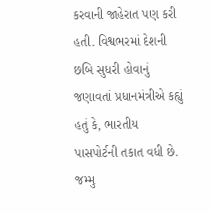કરવાની જાહેરાત પણ કરી હતી. વિશ્વભરમાં દેશની છબિ સુધરી હોવાનું જણાવતાં પ્રધાનમંત્રીએ કહ્યું હતું કે, ભારતીય પાસપોર્ટની તકાત વધી છે. જમ્મુ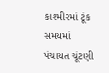કાશ્મીરમાં ટૂંક સમયમાં પંચાયત ચૂંટણી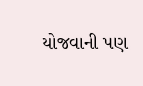યોજવાની પણ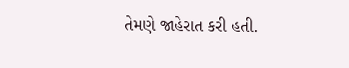તેમણે જાહેરાત કરી હતી.